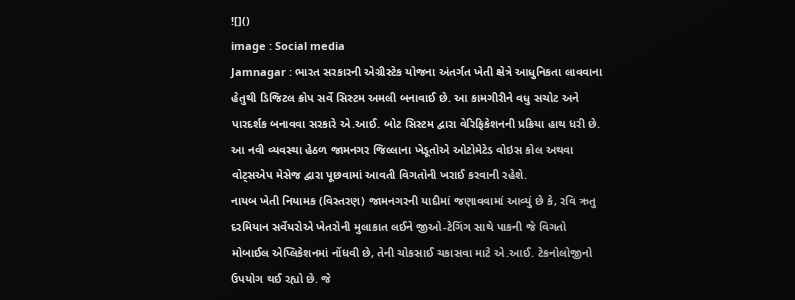![]()
image : Social media
Jamnagar : ભારત સરકારની એગ્રીસ્ટેક યોજના અંતર્ગત ખેતી ક્ષેત્રે આધુનિકતા લાવવાના હેતુથી ડિજિટલ ક્રોપ સર્વે સિસ્ટમ અમલી બનાવાઈ છે. આ કામગીરીને વધુ સચોટ અને પારદર્શક બનાવવા સરકારે એ.આઈ. બોટ સિસ્ટમ દ્વારા વેરિફિકેશનની પ્રક્રિયા હાથ ધરી છે. આ નવી વ્યવસ્થા હેઠળ જામનગર જિલ્લાના ખેડૂતોએ ઓટોમેટેડ વોઇસ કોલ અથવા વોટ્સએપ મેસેજ દ્વારા પૂછવામાં આવતી વિગતોની ખરાઈ કરવાની રહેશે.
નાયબ ખેતી નિયામક (વિસ્તરણ) જામનગરની યાદીમાં જણાવવામાં આવ્યું છે કે, રવિ ઋતુ દરમિયાન સર્વેયરોએ ખેતરોની મુલાકાત લઈને જીઓ-ટેગિંગ સાથે પાકની જે વિગતો મોબાઈલ એપ્લિકેશનમાં નોંધવી છે, તેની ચોકસાઈ ચકાસવા માટે એ.આઈ. ટેકનોલોજીનો ઉપયોગ થઈ રહ્યો છે. જે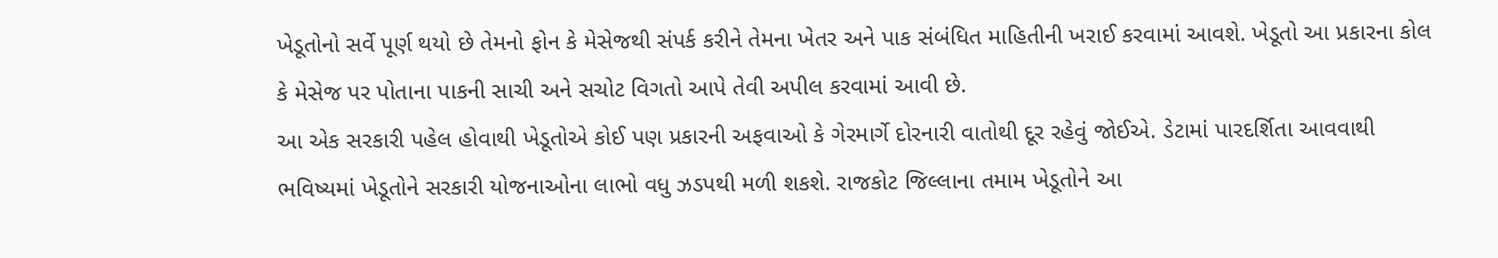ખેડૂતોનો સર્વે પૂર્ણ થયો છે તેમનો ફોન કે મેસેજથી સંપર્ક કરીને તેમના ખેતર અને પાક સંબંધિત માહિતીની ખરાઈ કરવામાં આવશે. ખેડૂતો આ પ્રકારના કોલ કે મેસેજ પર પોતાના પાકની સાચી અને સચોટ વિગતો આપે તેવી અપીલ કરવામાં આવી છે.
આ એક સરકારી પહેલ હોવાથી ખેડૂતોએ કોઈ પણ પ્રકારની અફવાઓ કે ગેરમાર્ગે દોરનારી વાતોથી દૂર રહેવું જોઈએ. ડેટામાં પારદર્શિતા આવવાથી ભવિષ્યમાં ખેડૂતોને સરકારી યોજનાઓના લાભો વધુ ઝડપથી મળી શકશે. રાજકોટ જિલ્લાના તમામ ખેડૂતોને આ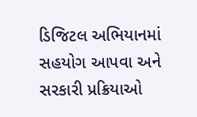ડિજિટલ અભિયાનમાં સહયોગ આપવા અને સરકારી પ્રક્રિયાઓ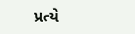પ્રત્યે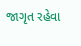જાગૃત રહેવા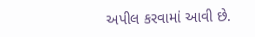અપીલ કરવામાં આવી છે.